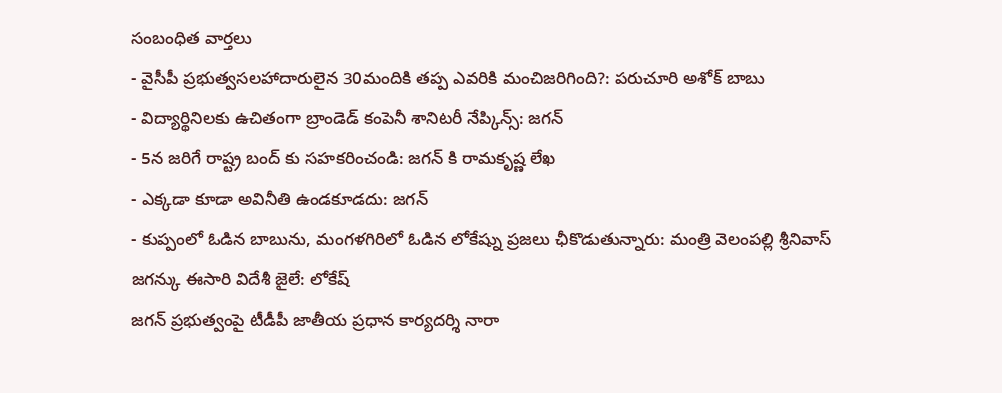సంబంధిత వార్తలు
- వైసీపీ ప్రభుత్వసలహాదారులైన 30మందికి తప్ప ఎవరికి మంచిజరిగింది?: పరుచూరి అశోక్ బాబు
- విద్యార్థినిలకు ఉచితంగా బ్రాండెడ్ కంపెనీ శానిటరీ నేప్కిన్స్: జగన్
- 5న జరిగే రాష్ట్ర బంద్ కు సహకరించండి: జగన్ కి రామకృష్ణ లేఖ
- ఎక్కడా కూడా అవినీతి ఉండకూడదు: జగన్
- కుప్పంలో ఓడిన బాబును, మంగళగిరిలో ఓడిన లోకేష్ను ప్రజలు ఛీకొడుతున్నారు: మంత్రి వెలంపల్లి శ్రీనివాస్
జగన్కు ఈసారి విదేశీ జైలే: లోకేష్
జగన్ ప్రభుత్వంపై టీడీపీ జాతీయ ప్రధాన కార్యదర్శి నారా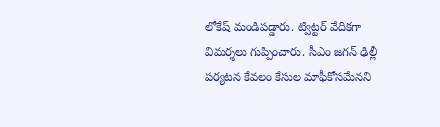లోకేష్ మండిపడ్డారు. ట్విట్టర్ వేదికగా విమర్శలు గుప్పించారు. సీఎం జగన్ ఢిల్లీ పర్యటన కేవలం కేసుల మాఫీకోసమేనని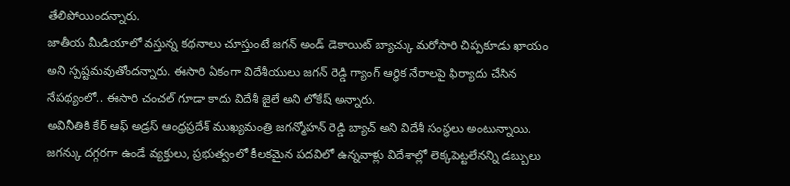తేలిపోయిందన్నారు.
జాతీయ మీడియాలో వస్తున్న కథనాలు చూస్తుంటే జగన్ అండ్ డెకాయిట్ బ్యాచ్కు మరోసారి చిప్పకూడు ఖాయం అని స్పష్టమవుతోందన్నారు. ఈసారి ఏకంగా విదేశీయులు జగన్ రెడ్డి గ్యాంగ్ ఆర్థిక నేరాలపై ఫిర్యాదు చేసిన నేపథ్యంలో.. ఈసారి చంచల్ గూడా కాదు విదేశీ జైలే అని లోకేష్ అన్నారు.
అవినీతికి కేర్ ఆఫ్ అడ్రస్ ఆంధ్రప్రదేశ్ ముఖ్యమంత్రి జగన్మోహన్ రెడ్డి బ్యాచ్ అని విదేశీ సంస్థలు అంటున్నాయి. జగన్కు దగ్గరగా ఉండే వ్యక్తులు, ప్రభుత్వంలో కీలకమైన పదవిలో ఉన్నవాళ్లు విదేశాల్లో లెక్కపెట్టలేనన్ని డబ్బులు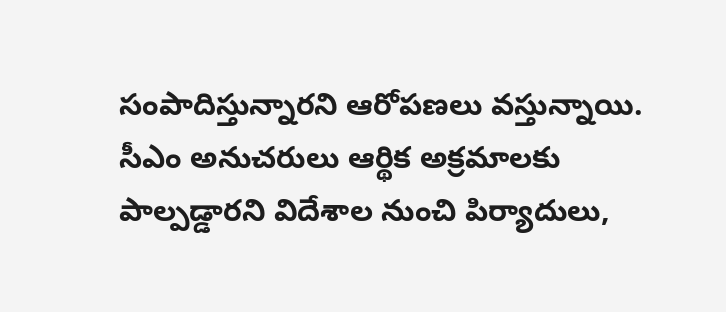సంపాదిస్తున్నారని ఆరోపణలు వస్తున్నాయి.
సీఎం అనుచరులు ఆర్థిక అక్రమాలకు పాల్పడ్డారని విదేశాల నుంచి పిర్యాదులు,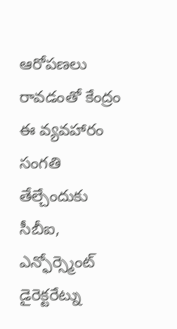ఆరోపణలు రావడంతో కేంద్రం ఈ వ్యవహారం సంగతి తేల్చేందుకు సీబీఐ, ఎన్ఫోర్స్మెంట్ డైరెక్టరేట్ను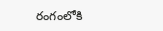రంగంలోకి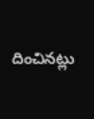దించినట్లు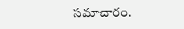సమాచారం.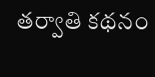తర్వాతి కథనం